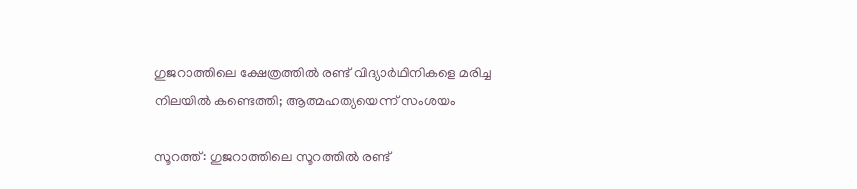ഗുജറാത്തിലെ ക്ഷേത്രത്തിൽ രണ്ട് വിദ്യാർഥിനികളെ മരിച്ച നിലയിൽ കണ്ടെത്തി; ആത്മഹത്യയെന്ന് സംശയം

സൂറത്ത്: ഗുജറാത്തിലെ സൂറത്തിൽ രണ്ട്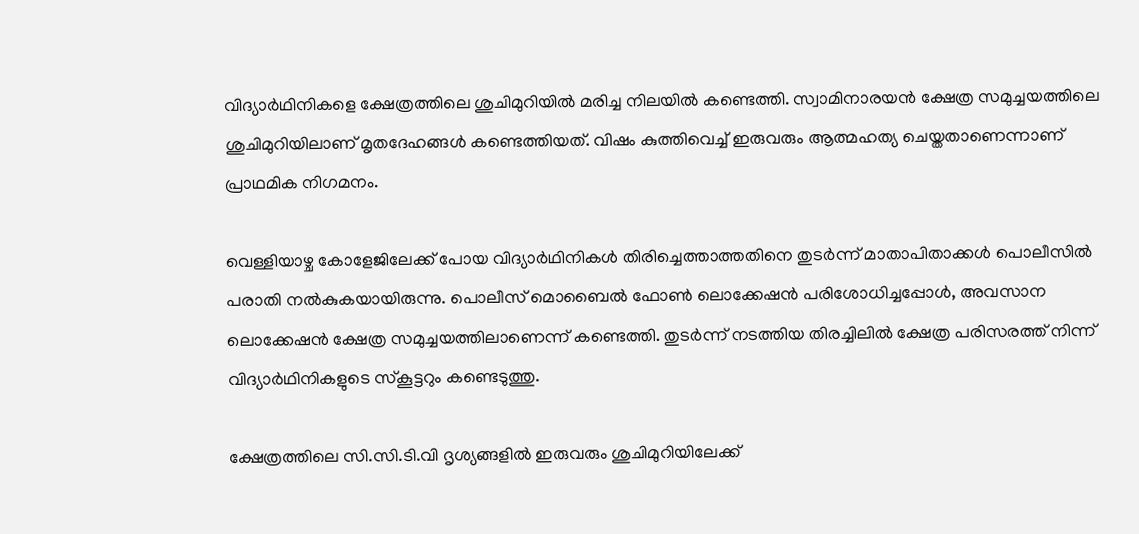വിദ്യാർഥിനികളെ ക്ഷേത്രത്തിലെ ശുചിമുറിയിൽ മരിച്ച നിലയിൽ കണ്ടെത്തി. സ്വാമിനാരയൻ ക്ഷേത്ര സമുച്ചയത്തിലെ ശുചിമുറിയിലാണ് മൃതദേഹങ്ങൾ കണ്ടെത്തിയത്. വിഷം കുത്തിവെച്ച് ഇരുവരും ആത്മഹത്യ ചെയ്തതാണെന്നാണ് പ്രാഥമിക നിഗമനം.

വെള്ളിയാഴ്ച കോളേജിലേക്ക് പോയ വിദ്യാർഥിനികൾ തിരിച്ചെത്താത്തതിനെ തുടർന്ന് മാതാപിതാക്കൾ പൊലീസിൽ പരാതി നൽകുകയായിരുന്നു. പൊലീസ് മൊബൈൽ ഫോൺ ലൊക്കേഷൻ പരിശോധിച്ചപ്പോൾ, അവസാന ലൊക്കേഷൻ ക്ഷേത്ര സമുച്ചയത്തിലാണെന്ന് കണ്ടെത്തി. തുടർന്ന് നടത്തിയ തിരച്ചിലിൽ ക്ഷേത്ര പരിസരത്ത് നിന്ന് വിദ്യാർഥിനികളുടെ സ്കൂട്ടറും കണ്ടെടുത്തു.

ക്ഷേത്രത്തിലെ സി.സി.ടി.വി ദൃശ്യങ്ങളിൽ ഇരുവരും ശുചിമുറിയിലേക്ക്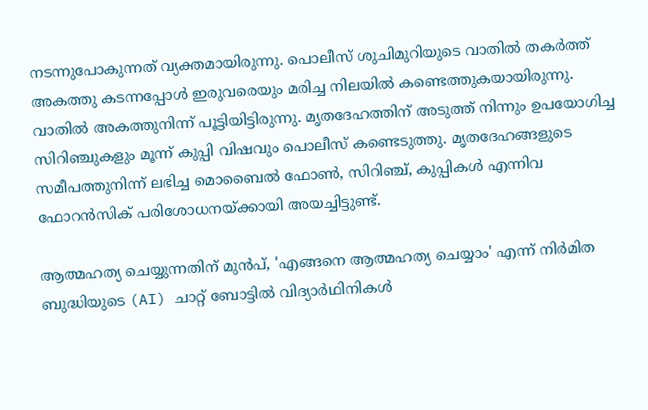നടന്നുപോകുന്നത് വ്യക്തമായിരുന്നു. പൊലീസ് ശുചിമുറിയുടെ വാതിൽ തകർത്ത് അകത്തു കടന്നപ്പോൾ ഇരുവരെയും മരിച്ച നിലയിൽ കണ്ടെത്തുകയായിരുന്നു. വാതിൽ അകത്തുനിന്ന് പൂട്ടിയിട്ടിരുന്നു. മൃതദേഹത്തിന് അടുത്ത് നിന്നും ഉപയോഗിച്ച സിറിഞ്ചുകളും മൂന്ന് കുപ്പി വിഷവും പൊലീസ് കണ്ടെടുത്തു. മൃതദേഹങ്ങളുടെ സമീപത്തുനിന്ന് ലഭിച്ച മൊബൈൽ ഫോൺ, സിറിഞ്ച്, കുപ്പികൾ എന്നിവ ഫോറൻസിക് പരിശോധനയ്ക്കായി അയച്ചിട്ടുണ്ട്.

ആത്മഹത്യ ചെയ്യുന്നതിന് മുൻപ്, 'എങ്ങനെ ആത്മഹത്യ ചെയ്യാം' എന്ന് നിർമിത ബുദ്ധിയുടെ (AI) ചാറ്റ് ബോട്ടിൽ വിദ്യാർഥിനികൾ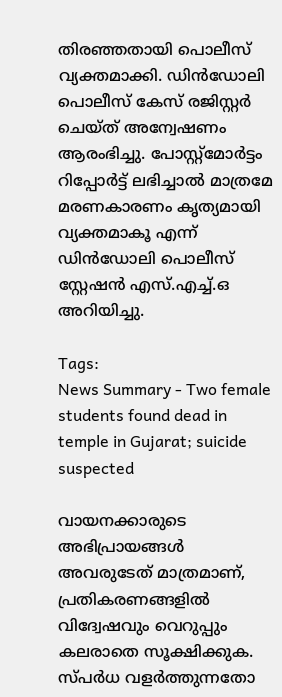തിരഞ്ഞതായി പൊലീസ് വ്യക്തമാക്കി. ഡിൻഡോലി പൊലീസ് കേസ് രജിസ്റ്റർ ചെയ്ത് അന്വേഷണം ആരംഭിച്ചു. പോസ്റ്റ്‌മോർട്ടം റിപ്പോർട്ട് ലഭിച്ചാൽ മാത്രമേ മരണകാരണം കൃത്യമായി വ്യക്തമാകൂ എന്ന് ഡിൻഡോലി പൊലീസ് സ്റ്റേഷൻ എസ്.എച്ച്.ഒ അറിയിച്ചു.

Tags:
News Summary - Two female students found dead in temple in Gujarat; suicide suspected

വായനക്കാരുടെ അഭിപ്രായങ്ങള്‍ അവരുടേത് മാത്രമാണ്, പ്രതികരണങ്ങളിൽ വിദ്വേഷവും വെറുപ്പും കലരാതെ സൂക്ഷിക്കുക. സ്പർധ വളർത്തുന്നതോ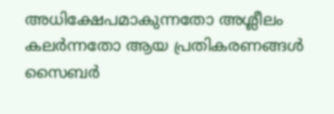അധിക്ഷേപമാകുന്നതോ അശ്ലീലം കലർന്നതോ ആയ പ്രതികരണങ്ങൾ സൈബർ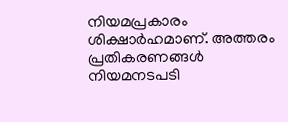നിയമപ്രകാരം ശിക്ഷാർഹമാണ്. അത്തരം പ്രതികരണങ്ങൾ നിയമനടപടി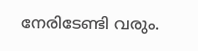നേരിടേണ്ടി വരും.